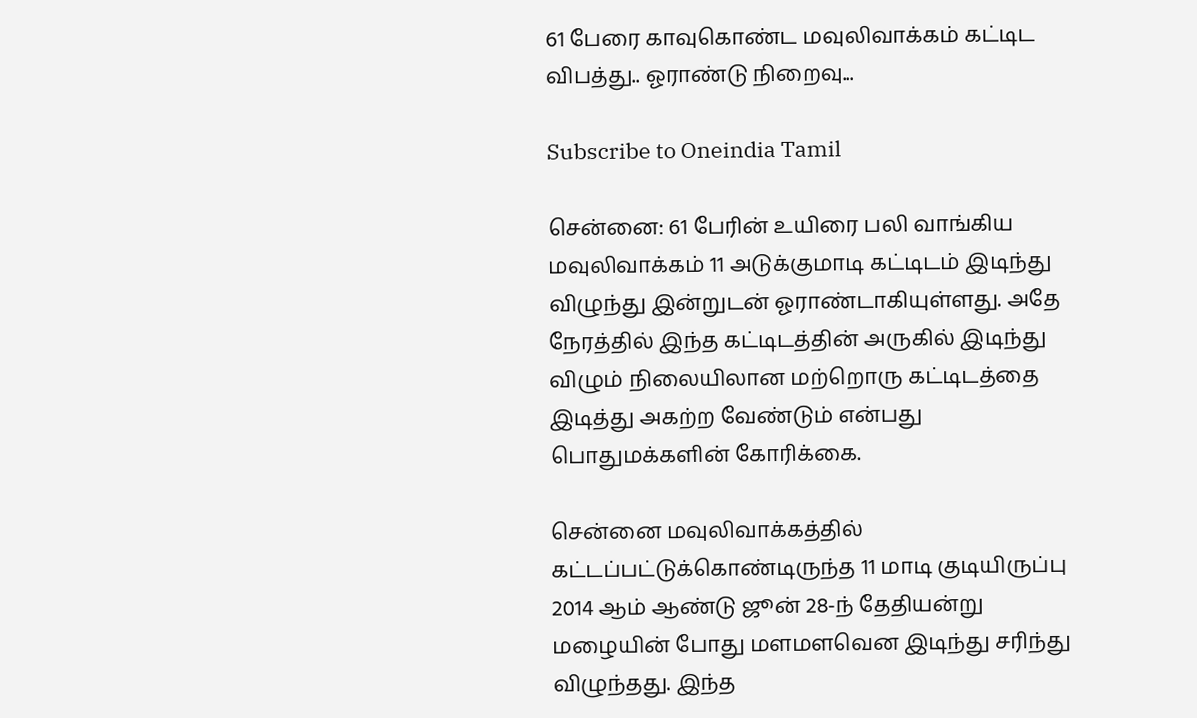61 பேரை காவுகொண்ட மவுலிவாக்கம் கட்டிட விபத்து.. ஓராண்டு நிறைவு...

Subscribe to Oneindia Tamil

சென்னை: 61 பேரின் உயிரை பலி வாங்கிய மவுலிவாக்கம் 11 அடுக்குமாடி கட்டிடம் இடிந்து விழுந்து இன்றுடன் ஓராண்டாகியுள்ளது. அதே நேரத்தில் இந்த கட்டிடத்தின் அருகில் இடிந்து விழும் நிலையிலான மற்றொரு கட்டிடத்தை இடித்து அகற்ற வேண்டும் என்பது பொதுமக்களின் கோரிக்கை.

சென்னை மவுலிவாக்கத்தில் கட்டப்பட்டுக்கொண்டிருந்த 11 மாடி குடியிருப்பு 2014 ஆம் ஆண்டு ஜூன் 28-ந் தேதியன்று மழையின் போது மளமளவென இடிந்து சரிந்து விழுந்தது. இந்த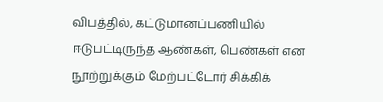விபத்தில், கட்டுமானப்பணியில் ஈடுபட்டிருந்த ஆண்கள், பெண்கள் என நூற்றுக்கும் மேற்பட்டோர் சிக்கிக்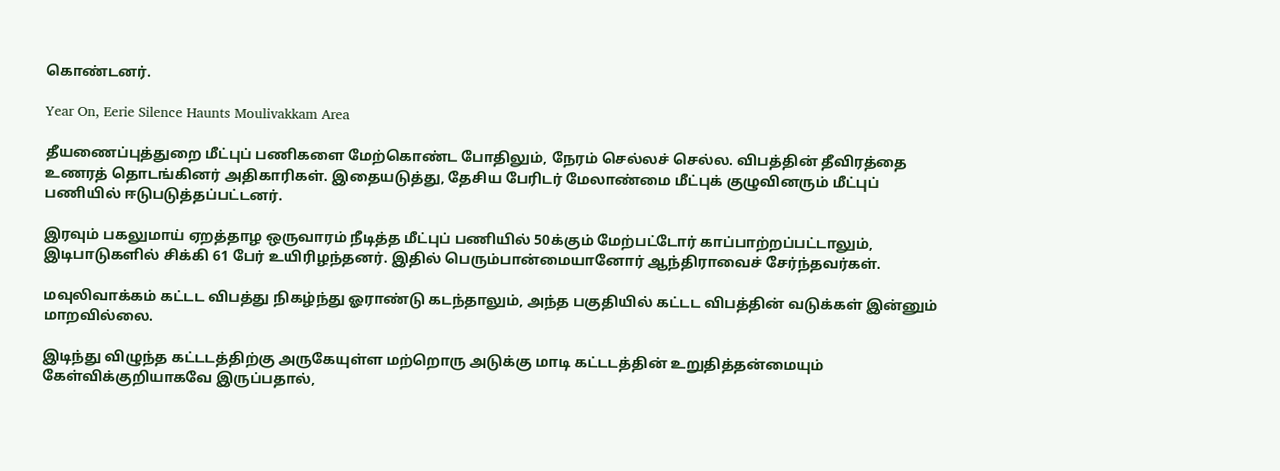கொண்டனர்.

Year On, Eerie Silence Haunts Moulivakkam Area

தீயணைப்புத்துறை மீட்புப் பணிகளை மேற்கொண்ட போதிலும், நேரம் செல்லச் செல்ல. விபத்தின் தீவிரத்தை உணரத் தொடங்கினர் அதிகாரிகள். இதையடுத்து, தேசிய பேரிடர் மேலாண்மை மீட்புக் குழுவினரும் மீட்புப் பணியில் ஈடுபடுத்தப்பட்டனர்.

இரவும் பகலுமாய் ஏறத்தாழ ஒருவாரம் நீடித்த மீட்புப் பணியில் 50க்கும் மேற்பட்டோர் காப்பாற்றப்பட்டாலும், இடிபாடுகளில் சிக்கி 61 பேர் உயிரிழந்தனர். இதில் பெரும்பான்மையானோர் ஆந்திராவைச் சேர்ந்தவர்கள்.

மவுலிவாக்கம் கட்டட விபத்து நிகழ்ந்து ஓராண்டு கடந்தாலும், அந்த பகுதியில் கட்டட விபத்தின் வடுக்கள் இன்னும் மாறவில்லை.

இடிந்து விழுந்த கட்டடத்திற்கு அருகேயுள்ள மற்றொரு அடுக்கு மாடி கட்டடத்தின் உறுதித்தன்மையும் கேள்விக்குறியாகவே இருப்பதால்,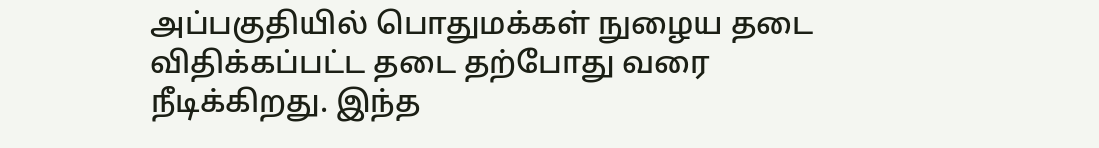அப்பகுதியில் பொதுமக்கள் நுழைய தடை விதிக்கப்பட்ட தடை தற்போது வரை நீடிக்கிறது. இந்த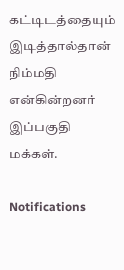கட்டிடத்தையும் இடித்தால்தான் நிம்மதி என்கின்றனர் இப்பகுதி மக்கள்.

Notifications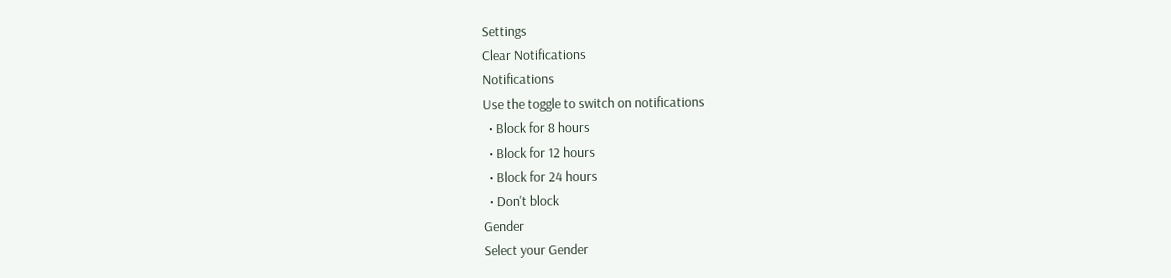Settings
Clear Notifications
Notifications
Use the toggle to switch on notifications
  • Block for 8 hours
  • Block for 12 hours
  • Block for 24 hours
  • Don't block
Gender
Select your Gender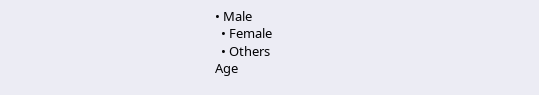• Male
  • Female
  • Others
Age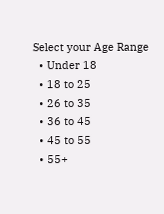Select your Age Range
  • Under 18
  • 18 to 25
  • 26 to 35
  • 36 to 45
  • 45 to 55
  • 55+